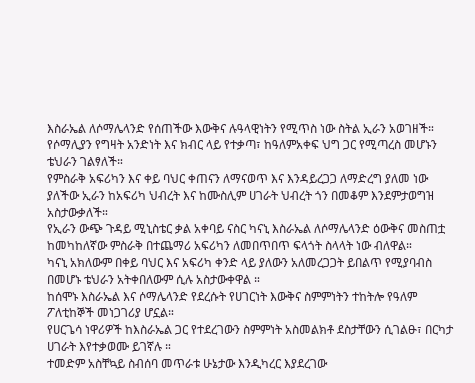እስራኤል ለሶማሌላንድ የሰጠችው እውቅና ሉዓላዊነትን የሚጥስ ነው ስትል ኢራን አወገዘች።
የሶማሊያን የግዛት አንድነት እና ክብር ላይ የተቃጣ፣ ከዓለምአቀፍ ህግ ጋር የሚጣረስ መሆኑን ቴህራን ገልፃለች።
የምስራቅ አፍሪካን እና ቀይ ባህር ቀጠናን ለማናወጥ እና እንዳይረጋጋ ለማድረግ ያለመ ነው ያለችው ኢራን ከአፍሪካ ህብረት እና ከሙስሊም ሀገራት ህብረት ጎን በመቆም እንደምታወግዝ አስታውቃለች።
የኢራን ውጭ ጉዳይ ሚኒስቴር ቃል አቀባይ ናስር ካናኒ እስራኤል ለሶማሌላንድ ዕውቅና መስጠቷ ከመካከለኛው ምስራቅ በተጨማሪ አፍሪካን ለመበጥበጥ ፍላጎት ስላላት ነው ብለዋል።
ካናኒ አክለውም በቀይ ባህር እና አፍሪካ ቀንድ ላይ ያለውን አለመረጋጋት ይበልጥ የሚያባብስ በመሆኑ ቴህራን አትቀበለውም ሲሉ አስታውቀዋል ።
ከሰሞኑ እስራኤል እና ሶማሌላንድ የደረሱት የሀገርነት እውቅና ስምምነትን ተከትሎ የዓለም ፖለቲከኞች መነጋገሪያ ሆኗል።
የሀርጌሳ ነዋሪዎች ከእስራኤል ጋር የተደረገውን ስምምነት አስመልክቶ ደስታቸውን ሲገልፁ፣ በርካታ ሀገራት እየተቃወሙ ይገኛሉ ።
ተመድም አስቸኳይ ስብሰባ መጥራቱ ሁኔታው እንዲካረር እያደረገው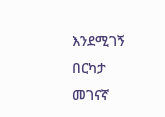እንደሚገኝ በርካታ መገናኛ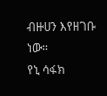ብዙሀን እየዘገቡ ነው።
የኒ ሳፋክ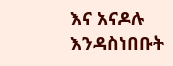እና አናዶሉ እንዳስነበቡት